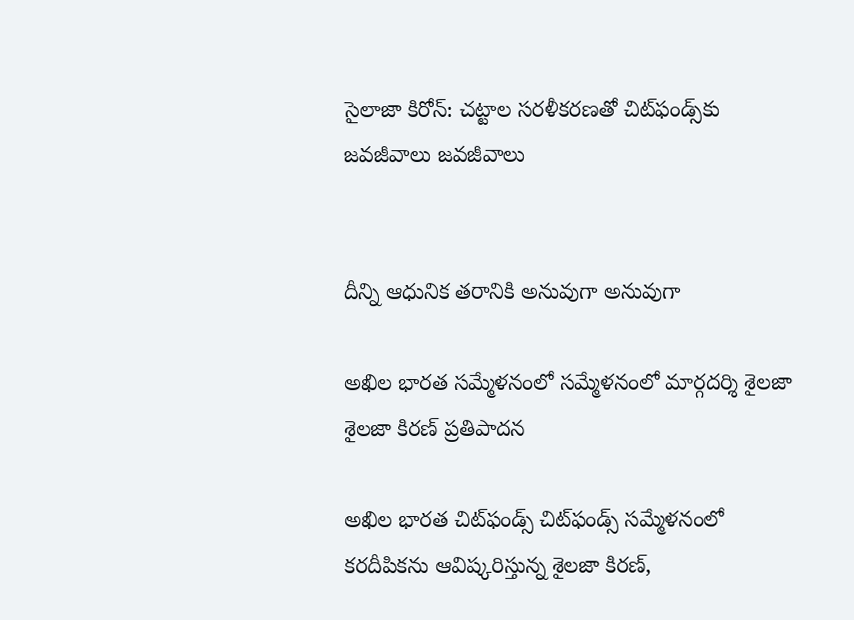సైలాజా కిరోన్: చట్టాల సరళీకరణతో చిట్‌ఫండ్స్‌కు జవజీవాలు జవజీవాలు


దీన్ని ఆధునిక తరానికి అనువుగా అనువుగా

అఖిల భారత సమ్మేళనంలో సమ్మేళనంలో మార్గదర్శి శైలజా శైలజా కిరణ్‌ ప్రతిపాదన

అఖిల భారత చిట్‌ఫండ్స్‌ చిట్‌ఫండ్స్‌ సమ్మేళనంలో కరదీపికను ఆవిష్కరిస్తున్న శైలజా కిరణ్,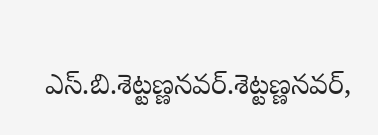ఎస్‌.బి.శెట్టణ్ణనవర్.శెట్టణ్ణనవర్,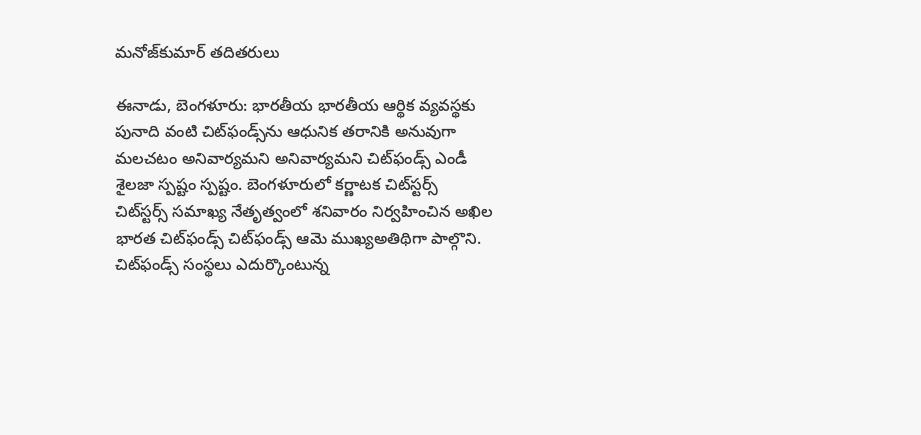మనోజ్‌కుమార్‌ తదితరులు

ఈనాడు, బెంగళూరు: భారతీయ భారతీయ ఆర్థిక వ్యవస్థకు పునాది వంటి చిట్‌ఫండ్స్‌ను ఆధునిక తరానికి అనువుగా మలచటం అనివార్యమని అనివార్యమని చిట్‌ఫండ్స్‌ ఎండీ శైలజా స్పష్టం స్పష్టం. బెంగళూరులో కర్ణాటక చిట్‌స్టర్స్‌ చిట్‌స్టర్స్‌ సమాఖ్య నేతృత్వంలో శనివారం నిర్వహించిన అఖిల భారత చిట్‌ఫండ్స్‌ చిట్‌ఫండ్స్‌ ఆమె ముఖ్యఅతిథిగా పాల్గొని. చిట్‌ఫండ్స్‌ సంస్థలు ఎదుర్కొంటున్న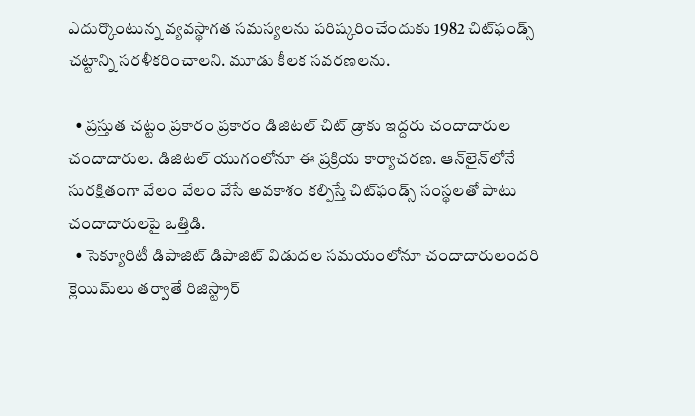ఎదుర్కొంటున్న వ్యవస్థాగత సమస్యలను పరిష్కరించేందుకు 1982 చిట్‌ఫండ్స్‌ చట్టాన్ని సరళీకరించాలని. మూడు కీలక సవరణలను.

  • ప్రస్తుత చట్టం ప్రకారం ప్రకారం డిజిటల్‌ చిట్‌ డ్రాకు ఇద్దరు చందాదారుల చందాదారుల. డిజిటల్‌ యుగంలోనూ ఈ ప్రక్రియ కార్యాచరణ. ఆన్‌లైన్‌లోనే సురక్షితంగా వేలం వేలం వేసే అవకాశం కల్పిస్తే చిట్‌ఫండ్స్‌ సంస్థలతో పాటు చందాదారులపై ఒత్తిడి.
  • సెక్యూరిటీ డిపాజిట్‌ డిపాజిట్‌ విడుదల సమయంలోనూ చందాదారులందరి క్లెయిమ్‌లు తర్వాతే రిజిస్ట్రార్‌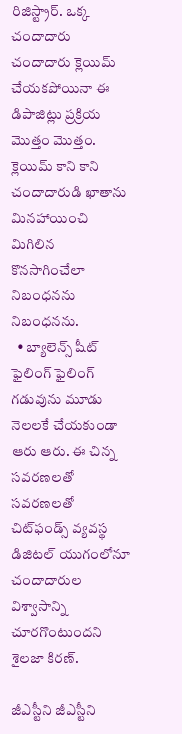రిజిస్ట్రార్‌. ఒక్క చందాదారు చందాదారు క్లెయిమ్‌ చేయకపోయినా ఈ డిపాజిట్లు ప్రక్రియ మొత్తం మొత్తం. క్లెయిమ్‌ కాని కాని చందాదారుడి ఖాతాను మినహాయించి మిగిలిన కొనసాగించేలా నిబంధనను నిబంధనను.
  • బ్యాలెన్స్‌ షీట్‌ ఫైలింగ్‌ ఫైలింగ్‌ గడువును మూడు నెలలకే చేయకుండా ఆరు ఆరు. ఈ చిన్న సవరణలతో సవరణలతో చిట్‌ఫండ్స్‌ వ్యవస్థ డిజిటల్‌ యుగంలోనూ చందాదారుల విశ్వాసాన్ని చూరగొంటుందని శైలజా కిరణ్‌.

జీఎస్టీని జీఎస్టీని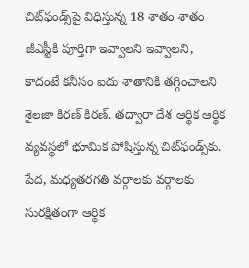చిట్‌ఫండ్స్‌పై విధిస్తున్న 18 శాతం శాతం జీఎస్టీకి పూర్తిగా ఇవ్వాలని ఇవ్వాలని, కాదంటే కనీసం ఐదు శాతానికి తగ్గించాలని శైలజా కిరణ్‌ కిరణ్‌. తద్వారా దేశ ఆర్థిక ఆర్థిక వ్యవస్థలో భూమిక పోషిస్తున్న చిట్‌ఫండ్స్‌కు. పేద, మధ్యతరగతి వర్గాలకు వర్గాలకు సురక్షితంగా ఆర్థిక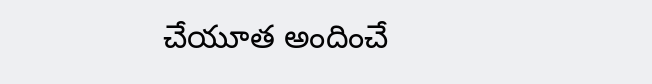చేయూత అందించే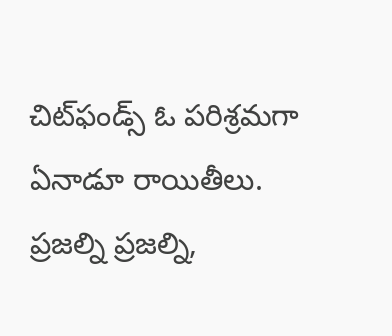చిట్‌ఫండ్స్‌ ఓ పరిశ్రమగా ఏనాడూ రాయితీలు. ప్రజల్ని ప్రజల్ని,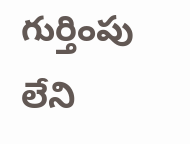గుర్తింపు లేని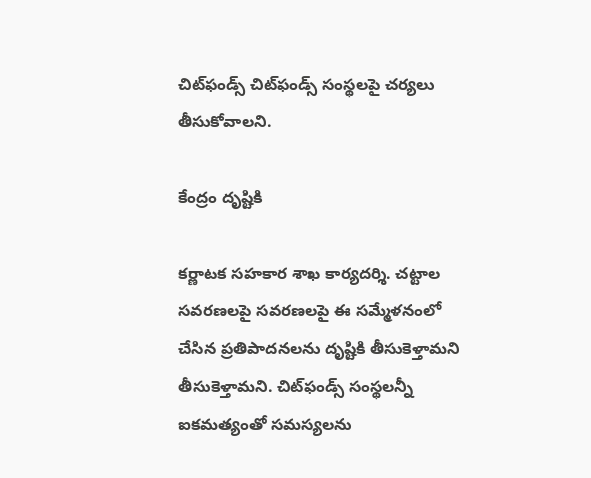చిట్‌ఫండ్స్‌ చిట్‌ఫండ్స్‌ సంస్థలపై చర్యలు తీసుకోవాలని.

కేంద్రం దృష్టికి

కర్ణాటక సహకార శాఖ కార్యదర్శి. చట్టాల సవరణలపై సవరణలపై ఈ సమ్మేళనంలో చేసిన ప్రతిపాదనలను దృష్టికి తీసుకెళ్తామని తీసుకెళ్తామని. చిట్‌ఫండ్స్‌ సంస్థలన్నీ ఐకమత్యంతో సమస్యలను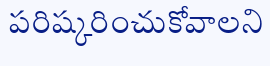పరిష్కరించుకోవాలని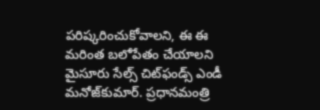పరిష్కరించుకోవాలని, ఈ ఈ మరింత బలోపేతం చేయాలని మైసూరు సేల్స్‌ చిట్‌ఫండ్స్‌ ఎండీ మనోజ్‌కుమార్‌. ప్రధానమంత్రి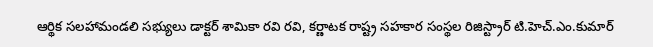ఆర్థిక సలహామండలి సభ్యులు డాక్టర్‌ శామికా రవి రవి, కర్ణాటక రాష్ట్ర సహకార సంస్థల రిజిస్ట్రార్‌ టి.హెచ్‌.ఎం.కుమార్‌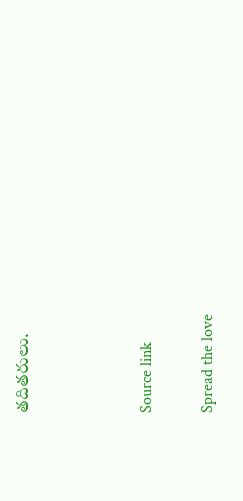తదితరులు.



Source link

Spread the love